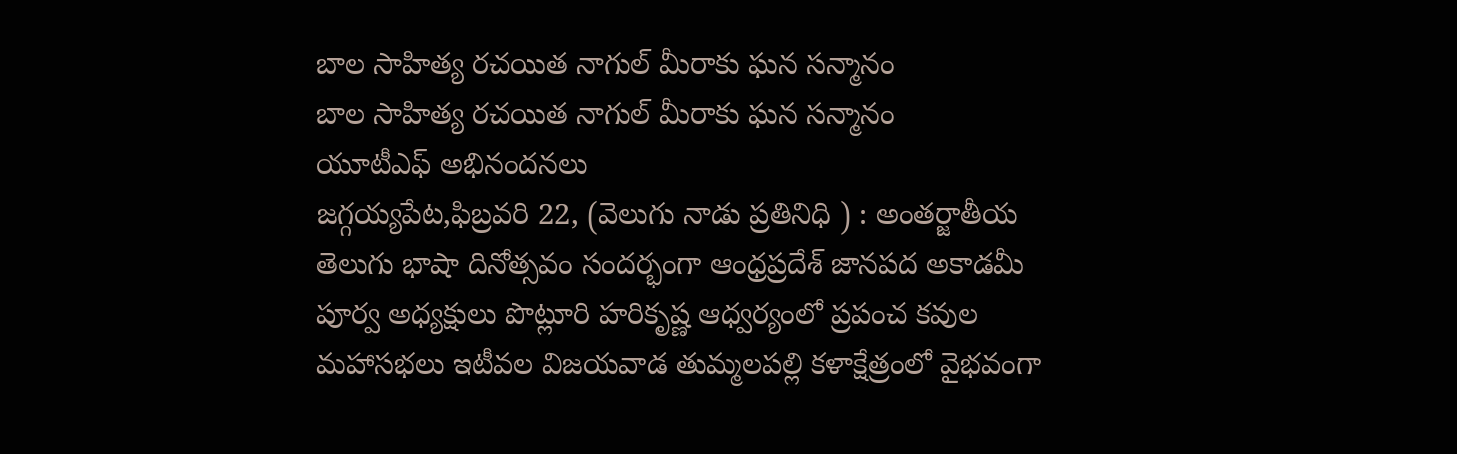బాల సాహిత్య రచయిత నాగుల్ మీరాకు ఘన సన్మానం
బాల సాహిత్య రచయిత నాగుల్ మీరాకు ఘన సన్మానం
యూటీఎఫ్ అభినందనలు
జగ్గయ్యపేట,ఫిబ్రవరి 22, (వెలుగు నాడు ప్రతినిధి ) : అంతర్జాతీయ తెలుగు భాషా దినోత్సవం సందర్భంగా ఆంధ్రప్రదేశ్ జానపద అకాడమీ పూర్వ అధ్యక్షులు పొట్లూరి హరికృష్ణ ఆధ్వర్యంలో ప్రపంచ కవుల మహాసభలు ఇటీవల విజయవాడ తుమ్మలపల్లి కళాక్షేత్రంలో వైభవంగా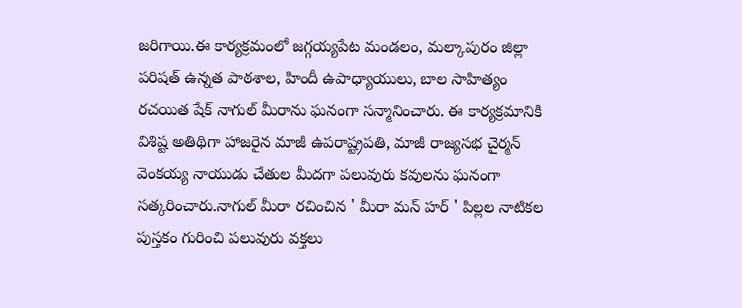జరిగాయి.ఈ కార్యక్రమంలో జగ్గయ్యపేట మండలం, మల్కాపురం జిల్లా పరిషత్ ఉన్నత పాఠశాల, హిందీ ఉపాధ్యాయులు, బాల సాహిత్యం రచయిత షేక్ నాగుల్ మీరాను ఘనంగా సన్మానించారు. ఈ కార్యక్రమానికి విశిష్ట అతిథిగా హాజరైన మాజీ ఉపరాష్ట్రపతి, మాజీ రాజ్యసభ చైర్మన్ వెంకయ్య నాయుడు చేతుల మీదగా పలువురు కవులను ఘనంగా సత్కరించారు.నాగుల్ మీరా రచించిన ' మీరా మన్ హర్ ' పిల్లల నాటికల పుస్తకం గురించి పలువురు వక్తలు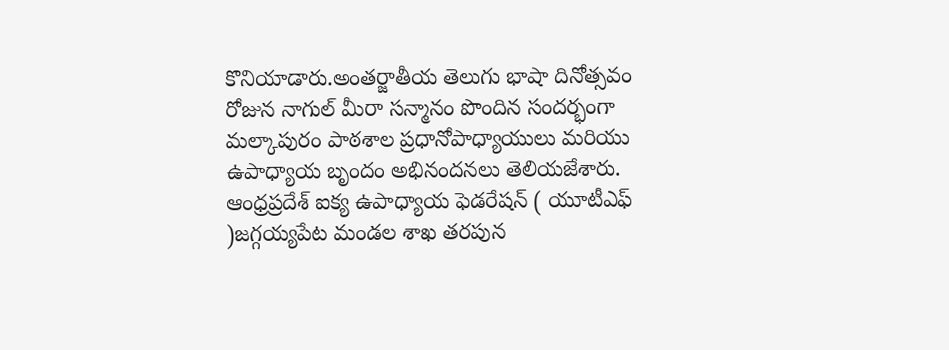కొనియాడారు.అంతర్జాతీయ తెలుగు భాషా దినోత్సవం రోజున నాగుల్ మీరా సన్మానం పొందిన సందర్భంగా మల్కాపురం పాఠశాల ప్రధానోపాధ్యాయులు మరియు ఉపాధ్యాయ బృందం అభినందనలు తెలియజేశారు. ఆంధ్రప్రదేశ్ ఐక్య ఉపాధ్యాయ ఫెడరేషన్ ( యూటీఎఫ్ )జగ్గయ్యపేట మండల శాఖ తరపున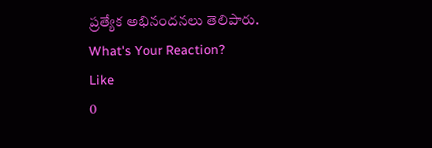ప్రత్యేక అభినందనలు తెలిపారు.
What's Your Reaction?
Like
0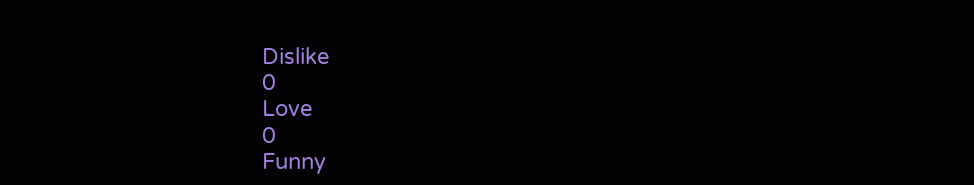Dislike
0
Love
0
Funny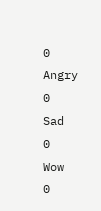0
Angry
0
Sad
0
Wow
0